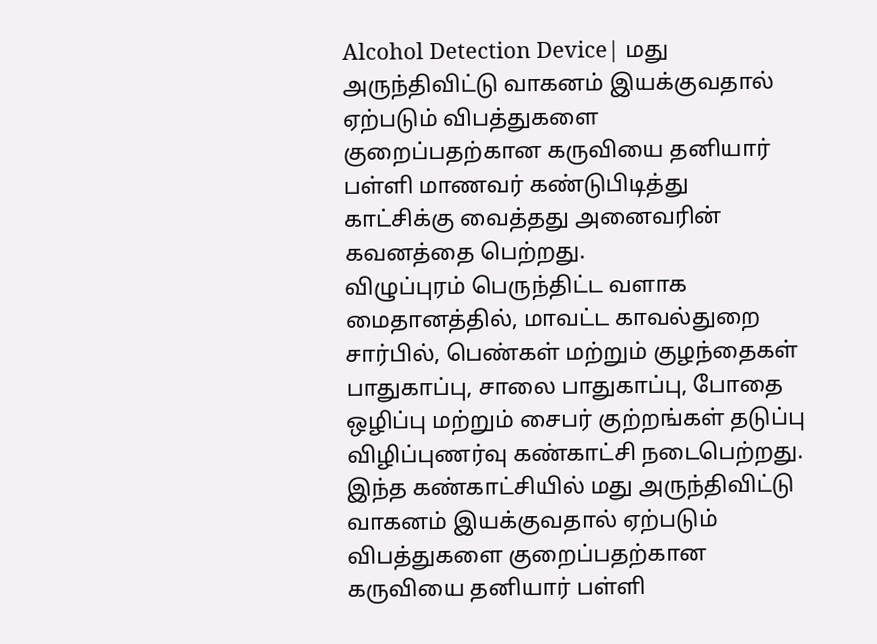Alcohol Detection Device| மது அருந்திவிட்டு வாகனம் இயக்குவதால் ஏற்படும் விபத்துகளை குறைப்பதற்கான கருவியை தனியார் பள்ளி மாணவர் கண்டுபிடித்து காட்சிக்கு வைத்தது அனைவரின் கவனத்தை பெற்றது.
விழுப்புரம் பெருந்திட்ட வளாக மைதானத்தில், மாவட்ட காவல்துறை சார்பில், பெண்கள் மற்றும் குழந்தைகள் பாதுகாப்பு, சாலை பாதுகாப்பு, போதை ஒழிப்பு மற்றும் சைபர் குற்றங்கள் தடுப்பு விழிப்புணர்வு கண்காட்சி நடைபெற்றது. இந்த கண்காட்சியில் மது அருந்திவிட்டு வாகனம் இயக்குவதால் ஏற்படும் விபத்துகளை குறைப்பதற்கான கருவியை தனியார் பள்ளி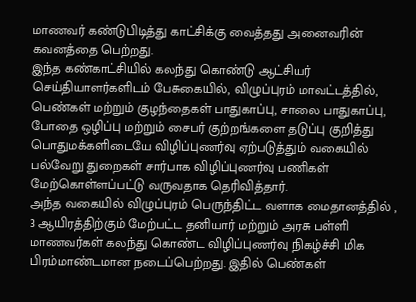மாணவர் கண்டுபிடித்து காட்சிக்கு வைத்தது அனைவரின் கவனத்தை பெற்றது.
இந்த கண்காட்சியில் கலந்து கொண்டு ஆட்சியர் செய்தியாளர்களிடம் பேசுகையில், விழுப்புரம் மாவட்டத்தில், பெண்கள் மற்றும் குழந்தைகள் பாதுகாப்பு, சாலை பாதுகாப்பு, போதை ஒழிப்பு மற்றும் சைபர் குற்றங்களை தடுப்பு குறித்து பொதுமக்களிடையே விழிப்புணர்வு ஏற்படுத்தும் வகையில் பல்வேறு துறைகள் சார்பாக விழிப்புணர்வு பணிகள் மேற்கொள்ளப்பட்டு வருவதாக தெரிவித்தார்.
அந்த வகையில் விழுப்புரம் பெருந்திட்ட வளாக மைதானத்தில் , 3 ஆயிரத்திற்கும் மேற்பட்ட தனியார் மற்றும் அரசு பள்ளி மாணவர்கள் கலந்து கொண்ட விழிப்புணர்வு நிகழ்ச்சி மிக பிரம்மாண்டமான நடைப்பெற்றது. இதில் பெண்கள்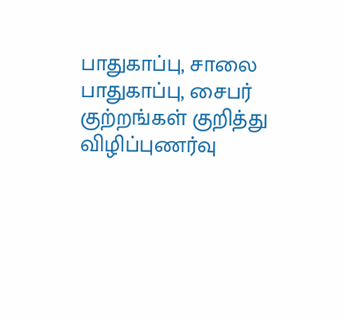பாதுகாப்பு, சாலை பாதுகாப்பு, சைபர் குற்றங்கள் குறித்து விழிப்புணர்வு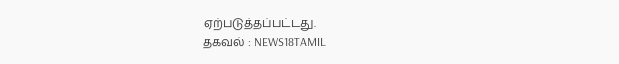ஏற்படுத்தப்பட்டது.
தகவல் : NEWS18TAMIL